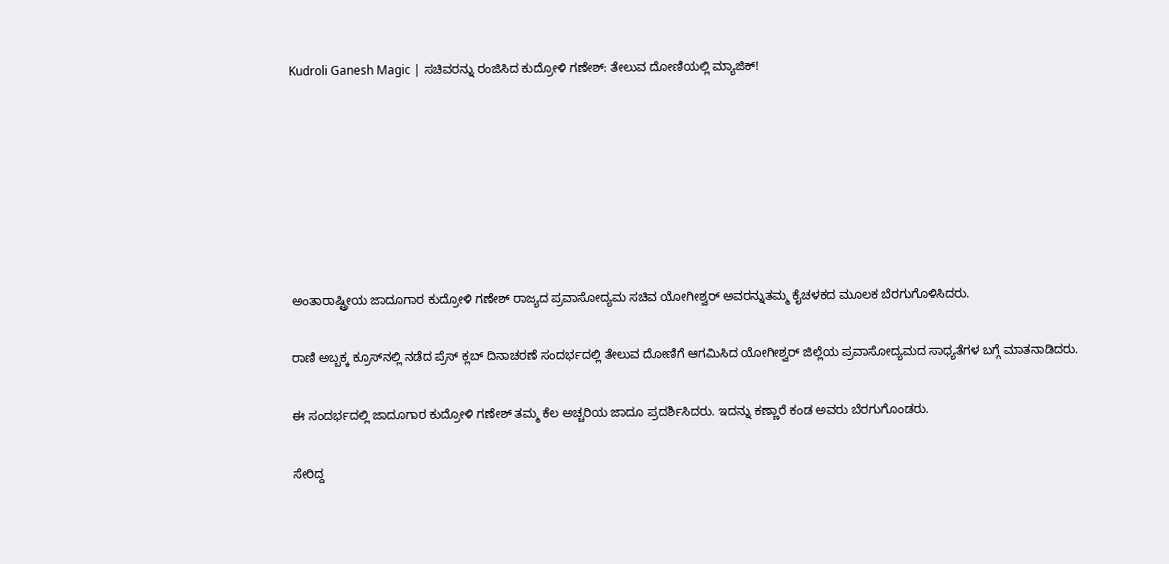Kudroli Ganesh Magic | ಸಚಿವರನ್ನು ರಂಜಿಸಿದ ಕುದ್ರೋಳಿ ಗಣೇಶ್: ತೇಲುವ ದೋಣಿಯಲ್ಲಿ ಮ್ಯಾಜಿಕ್!











ಅಂತಾರಾಷ್ಟ್ರೀಯ ಜಾದೂಗಾರ ಕುದ್ರೋಳಿ ಗಣೇಶ್ ರಾಜ್ಯದ ಪ್ರವಾಸೋದ್ಯಮ ಸಚಿವ ಯೋಗೀಶ್ವರ್ ಅವರನ್ನುತಮ್ಮ ಕೈಚಳಕದ ಮೂಲಕ ಬೆರಗುಗೊಳಿಸಿದರು.


ರಾಣಿ ಅಬ್ಬಕ್ಕ ಕ್ರೂಸ್‌ನಲ್ಲಿ ನಡೆದ ಪ್ರೆಸ್ ಕ್ಲಬ್ ದಿನಾಚರಣೆ ಸಂದರ್ಭದಲ್ಲಿ ತೇಲುವ ದೋಣಿಗೆ ಆಗಮಿಸಿದ ಯೋಗೀಶ್ವರ್ ಜಿಲ್ಲೆಯ ಪ್ರವಾಸೋದ್ಯಮದ ಸಾಧ್ಯತೆಗಳ ಬಗ್ಗೆ ಮಾತನಾಡಿದರು.


ಈ ಸಂದರ್ಭದಲ್ಲಿ ಜಾದೂಗಾರ ಕುದ್ರೋಳಿ ಗಣೇಶ್ ತಮ್ಮ ಕೆಲ ಅಚ್ಚರಿಯ ಜಾದೂ ಪ್ರದರ್ಶಿಸಿದರು. ಇದನ್ನು ಕಣ್ಣಾರೆ ಕಂಡ ಅವರು ಬೆರಗುಗೊಂಡರು.


ಸೇರಿದ್ದ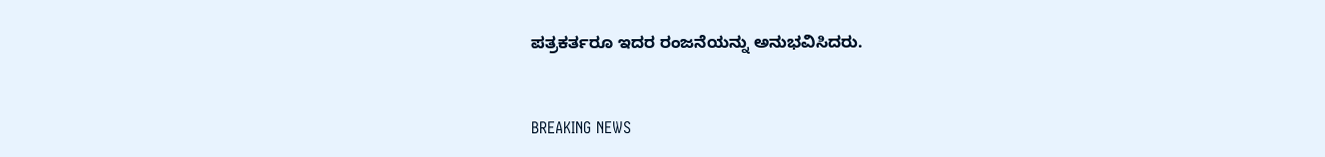ಪತ್ರಕರ್ತರೂ ಇದರ ರಂಜನೆಯನ್ನು ಅನುಭವಿಸಿದರು.


BREAKING NEWS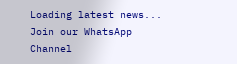Loading latest news...
Join our WhatsApp Channel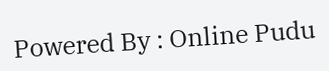Powered By : Online Pudu